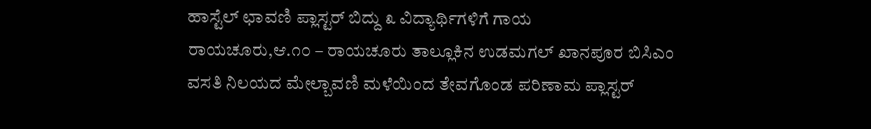ಹಾಸ್ಟೆಲ್ ಛಾವಣಿ ಪ್ಲಾಸ್ಟರ್ ಬಿದ್ದು ೩ ವಿದ್ಯಾರ್ಥಿಗಳಿಗೆ ಗಾಯ
ರಾಯಚೂರು,ಆ.೧೦ – ರಾಯಚೂರು ತಾಲ್ಲೂಕಿನ ಉಡಮಗಲ್ ಖಾನಪೂರ ಬಿಸಿಎಂ ವಸತಿ ನಿಲಯದ ಮೇಲ್ಬಾವಣಿ ಮಳೆಯಿಂದ ತೇವಗೊಂಡ ಪರಿಣಾಮ ಪ್ಲಾಸ್ಟರ್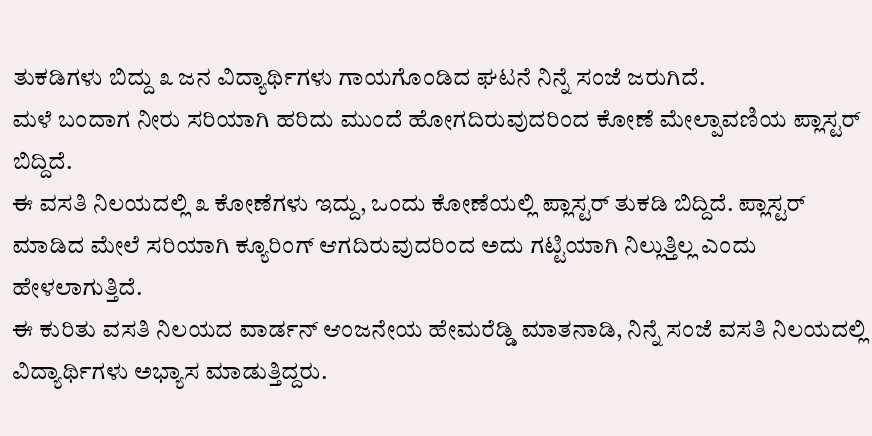ತುಕಡಿಗಳು ಬಿದ್ದು ೩ ಜನ ವಿದ್ಯಾರ್ಥಿಗಳು ಗಾಯಗೊಂಡಿದ ಘಟನೆ ನಿನ್ನೆ ಸಂಜೆ ಜರುಗಿದೆ.
ಮಳೆ ಬಂದಾಗ ನೀರು ಸರಿಯಾಗಿ ಹರಿದು ಮುಂದೆ ಹೋಗದಿರುವುದರಿಂದ ಕೋಣೆ ಮೇಲ್ಪಾವಣಿಯ ಪ್ಲಾಸ್ಟರ್ ಬಿದ್ದಿದೆ.
ಈ ವಸತಿ ನಿಲಯದಲ್ಲಿ ೩ ಕೋಣೆಗಳು ಇದ್ದು, ಒಂದು ಕೋಣೆಯಲ್ಲಿ ಪ್ಲಾಸ್ಟರ್ ತುಕಡಿ ಬಿದ್ದಿದೆ. ಪ್ಲಾಸ್ಟರ್ ಮಾಡಿದ ಮೇಲೆ ಸರಿಯಾಗಿ ಕ್ಯೂರಿಂಗ್ ಆಗದಿರುವುದರಿಂದ ಅದು ಗಟ್ಟಿಯಾಗಿ ನಿಲ್ಲುತ್ತಿಲ್ಲ ಎಂದು ಹೇಳಲಾಗುತ್ತಿದೆ.
ಈ ಕುರಿತು ವಸತಿ ನಿಲಯದ ವಾರ್ಡನ್ ಆಂಜನೇಯ ಹೇಮರೆಡ್ಡಿ ಮಾತನಾಡಿ, ನಿನ್ನೆ ಸಂಜೆ ವಸತಿ ನಿಲಯದಲ್ಲಿ ವಿದ್ಯಾರ್ಥಿಗಳು ಅಭ್ಯಾಸ ಮಾಡುತ್ತಿದ್ದರು.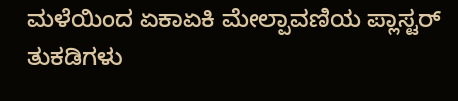ಮಳೆಯಿಂದ ಏಕಾಏಕಿ ಮೇಲ್ಪಾವಣಿಯ ಪ್ಲಾಸ್ಟರ್ ತುಕಡಿಗಳು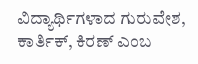ವಿದ್ಯಾರ್ಥಿಗಳಾದ ಗುರುವೇಶ, ಕಾರ್ತಿಕ್, ಕಿರಣ್ ಎಂಬ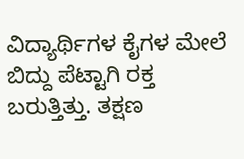ವಿದ್ಯಾರ್ಥಿಗಳ ಕೈಗಳ ಮೇಲೆ ಬಿದ್ದು ಪೆಟ್ಟಾಗಿ ರಕ್ತ ಬರುತ್ತಿತ್ತು. ತಕ್ಷಣ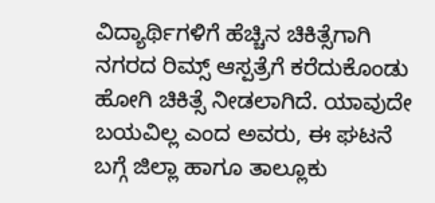ವಿದ್ಯಾರ್ಥಿಗಳಿಗೆ ಹೆಚ್ಚಿನ ಚಿಕಿತ್ಸೆಗಾಗಿ ನಗರದ ರಿಮ್ಸ್ ಆಸ್ಪತ್ರೆಗೆ ಕರೆದುಕೊಂಡು ಹೋಗಿ ಚಿಕಿತ್ಸೆ ನೀಡಲಾಗಿದೆ. ಯಾವುದೇ ಬಯವಿಲ್ಲ ಎಂದ ಅವರು, ಈ ಘಟನೆ ಬಗ್ಗೆ ಜಿಲ್ಲಾ ಹಾಗೂ ತಾಲ್ಲೂಕು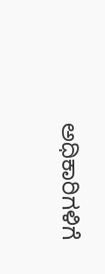ಅಧಿಕಾರಿಗಳಿಗೆ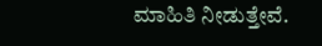ಮಾಹಿತಿ ನೀಡುತ್ತೇವೆ.